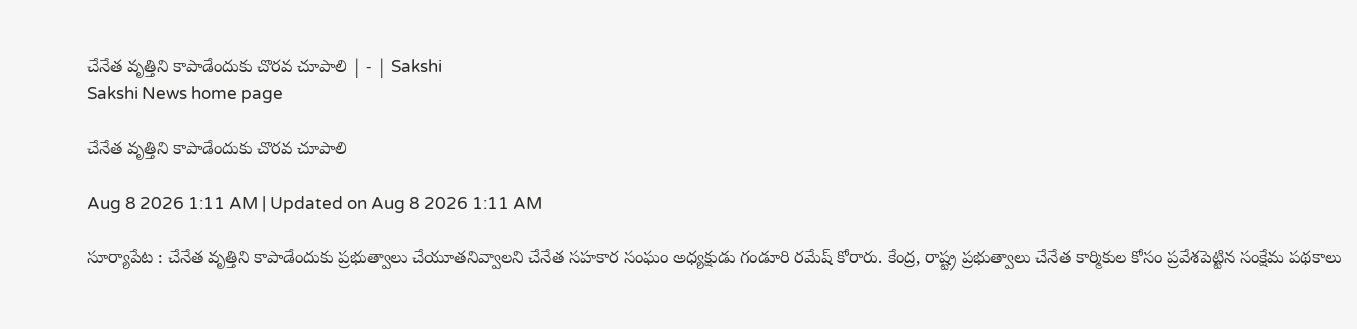చేనేత వృత్తిని కాపాడేందుకు చొరవ చూపాలి | - | Sakshi
Sakshi News home page

చేనేత వృత్తిని కాపాడేందుకు చొరవ చూపాలి

Aug 8 2026 1:11 AM | Updated on Aug 8 2026 1:11 AM

సూర్యాపేట : చేనేత వృత్తిని కాపాడేందుకు ప్రభుత్వాలు చేయూతనివ్వాలని చేనేత సహకార సంఘం అధ్యక్షుడు గండూరి రమేష్‌ కోరారు. కేంద్ర, రాష్ట్ర ప్రభుత్వాలు చేనేత కార్మికుల కోసం ప్రవేశపెట్టిన సంక్షేమ పథకాలు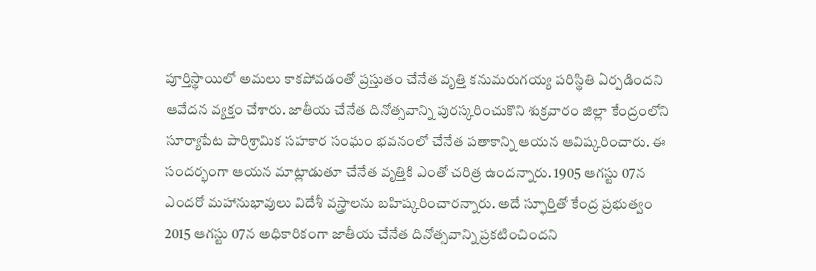పూర్తిస్థాయిలో అమలు కాకపోవడంతో ప్రస్తుతం చేనేత వృత్తి కనుమరుగయ్య పరిస్థితి ఏర్పడిందని ఆవేదన వ్యక్తం చేశారు. జాతీయ చేనేత దినోత్సవాన్ని పురస్కరించుకొని శుక్రవారం జిల్లా కేంద్రంలోని సూర్యాపేట పారిశ్రామిక సహకార సంఘం భవనంలో చేనేత పతాకాన్ని ఆయన ఆవిష్కరించారు. ఈ సందర్భంగా ఆయన మాట్లాడుతూ చేనేత వృత్తికి ఎంతో చరిత్ర ఉందన్నారు. 1905 ఆగస్టు 07న ఎందరో మహానుభావులు విదేశీ వస్త్రాలను బహిష్కరించారన్నారు. అదే స్ఫూర్తితో కేంద్ర ప్రభుత్వం 2015 ఆగస్టు 07న అధికారికంగా జాతీయ చేనేత దినోత్సవాన్ని ప్రకటించిందని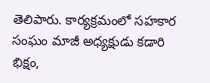తెలిపారు. కార్యక్రమంలో సహకార సంఘం మాజీ అధ్యక్షుడు కడారి భిక్షం,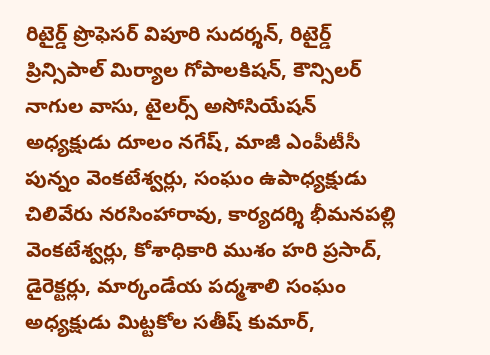రిటైర్డ్‌ ప్రొఫెసర్‌ విపూరి సుదర్శన్‌, రిటైర్డ్‌ ప్రిన్సిపాల్‌ మిర్యాల గోపాలకిషన్‌, కౌన్సిలర్‌ నాగుల వాసు, టైలర్స్‌ అసోసియేషన్‌ అధ్యక్షుడు దూలం నగేష్‌, మాజీ ఎంపీటీసీ పున్నం వెంకటేశ్వర్లు, సంఘం ఉపాధ్యక్షుడు చిలివేరు నరసింహారావు, కార్యదర్శి భీమనపల్లి వెంకటేశ్వర్లు, కోశాధికారి ముశం హరి ప్రసాద్‌, డైరెక్టర్లు, మార్కండేయ పద్మశాలి సంఘం అధ్యక్షుడు మిట్టకోల సతీష్‌ కుమార్‌,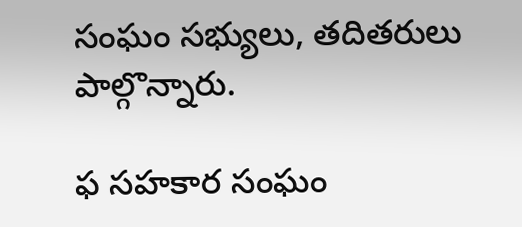సంఘం సభ్యులు, తదితరులు పాల్గొన్నారు.

ఫ సహకార సంఘం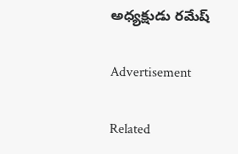అధ్యక్షుడు రమేష్‌

Advertisement

Related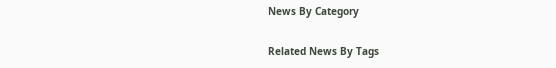News By Category

Related News By Tags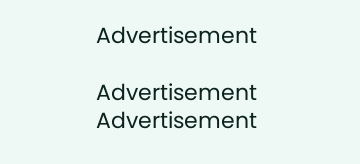Advertisement

Advertisement
Advertisement